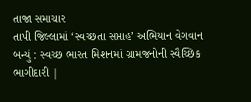તાજા સમાચાર
તાપી જિલ્લામાં ‘સ્વચ્છતા સપ્તાહ’ અભિયાન વેગવાન બન્યું : સ્વચ્છ ભારત મિશનમાં ગ્રામજનોની સ્વૈચ્છિક ભાગીદારી |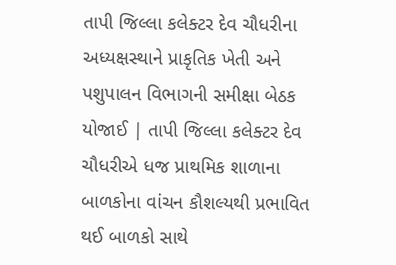તાપી જિલ્લા કલેક્ટર દેવ ચૌધરીના અધ્યક્ષસ્થાને પ્રાકૃતિક ખેતી અને પશુપાલન વિભાગની સમીક્ષા બેઠક યોજાઈ | તાપી જિલ્લા કલેક્ટર દેવ ચૌધરીએ ધજ પ્રાથમિક શાળાના બાળકોના વાંચન કૌશલ્યથી પ્રભાવિત થઈ બાળકો સાથે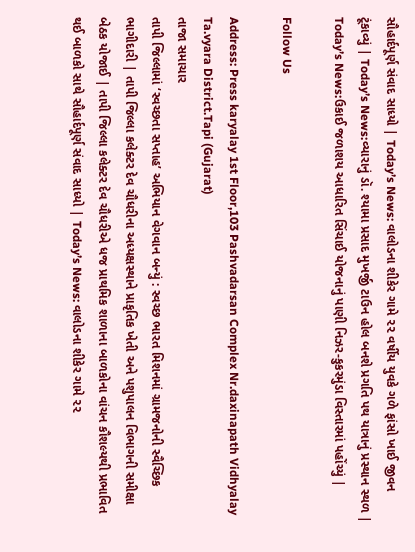સૌહાર્દપૂર્ણ સંવાદ સાધ્યો | Today’s News: વાલોડના શીકેર ગામે ૨૨ વર્ષીય યુવકે ગળે ફાંસો ખાઈ જીવન ટૂંકાવ્યું | Today’s News:વ્યારાનું ડૉ. શ્યામા પ્રસાદ મુખર્જી ટાઉન હોલ બનશે પ્રગતિ પથ યાત્રાનું પ્રસ્થાન સ્થળ | Today’s News:ઉકાઈ જળાશય આધારિત સિંચાઈ યોજનાનું પાણી નિઝર-કુકરમુંડા વિસ્તારમાં પહોંચ્યું |

Follow Us

Address: Press karyalay 1st Floor,103 Pashvadarsan Complex Nr.daxinapath Vidhyalay Ta.vyara District.Tapi (Gujarat)
તાજા સમાચાર
તાપી જિલ્લામાં ‘સ્વચ્છતા સપ્તાહ’ અભિયાન વેગવાન બન્યું : સ્વચ્છ ભારત મિશનમાં ગ્રામજનોની સ્વૈચ્છિક ભાગીદારી | તાપી જિલ્લા કલેક્ટર દેવ ચૌધરીના અધ્યક્ષસ્થાને પ્રાકૃતિક ખેતી અને પશુપાલન વિભાગની સમીક્ષા બેઠક યોજાઈ | તાપી જિલ્લા કલેક્ટર દેવ ચૌધરીએ ધજ પ્રાથમિક શાળાના બાળકોના વાંચન કૌશલ્યથી પ્રભાવિત થઈ બાળકો સાથે સૌહાર્દપૂર્ણ સંવાદ સાધ્યો | Today’s News: વાલોડના શીકેર ગામે ૨૨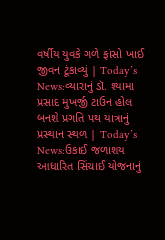વર્ષીય યુવકે ગળે ફાંસો ખાઈ જીવન ટૂંકાવ્યું | Today’s News:વ્યારાનું ડૉ. શ્યામા પ્રસાદ મુખર્જી ટાઉન હોલ બનશે પ્રગતિ પથ યાત્રાનું પ્રસ્થાન સ્થળ | Today’s News:ઉકાઈ જળાશય આધારિત સિંચાઈ યોજનાનું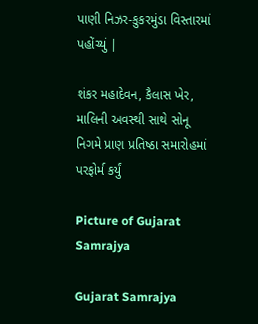પાણી નિઝર-કુકરમુંડા વિસ્તારમાં પહોંચ્યું |

શંકર મહાદેવન, કૈલાસ ખેર, માલિની અવસ્થી સાથે સોનૂ નિગમે પ્રાણ પ્રતિષ્ઠા સમારોહમાં પરફોર્મ કર્યું

Picture of Gujarat Samrajya

Gujarat Samrajya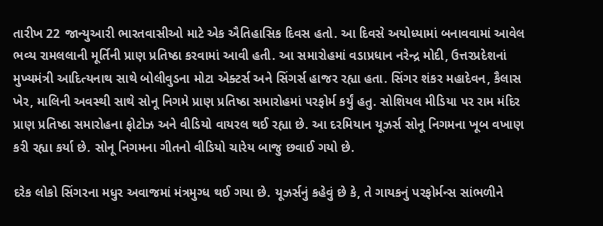તારીખ 22 જાન્યુઆરી ભારતવાસીઓ માટે એક ઐતિહાસિક દિવસ હતો. આ દિવસે અયોધ્યામાં બનાવવામાં આવેલ ભવ્ય રામલલાની મૂર્તિની પ્રાણ પ્રતિષ્ઠા કરવામાં આવી હતી. આ સમારોહમાં વડાપ્રધાન નરેન્દ્ર મોદી, ઉત્તરપ્રદેશનાં મુખ્યમંત્રી આદિત્યનાથ સાથે બોલીવુડના મોટા એક્ટર્સ અને સિંગર્સ હાજર રહ્યા હતા. સિંગર શંકર મહાદેવન, કૈલાસ ખેર, માલિની અવસ્થી સાથે સોનૂ નિગમે પ્રાણ પ્રતિષ્ઠા સમારોહમાં પરફોર્મ કર્યું હતુ. સોશિયલ મીડિયા પર રામ મંદિર પ્રાણ પ્રતિષ્ઠા સમારોહના ફોટોઝ અને વીડિયો વાયરલ થઈ રહ્યા છે. આ દરમિયાન યૂઝર્સ સોનૂ નિગમના ખૂબ વખાણ કરી રહ્યા કર્યા છે. સોનૂ નિગમના ગીતનો વીડિયો ચારેય બાજુ છવાઈ ગયો છે.

દરેક લોકો સિંગરના મધુર અવાજમાં મંત્રમુગ્ધ થઈ ગયા છે. યૂઝર્સનું કહેવું છે કે, તે ગાયકનું પરફોર્મન્સ સાંભળીને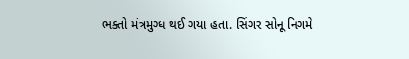ભક્તો મંત્રમુગ્ધ થઈ ગયા હતા. સિંગર સોનૂ નિગમે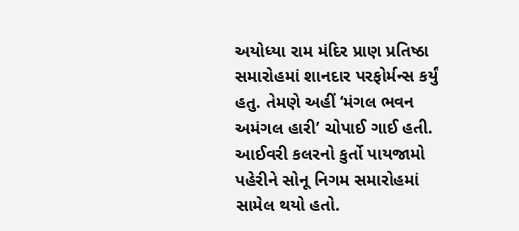અયોધ્યા રામ મંદિર પ્રાણ પ્રતિષ્ઠા સમારોહમાં શાનદાર પરફોર્મન્સ કર્યું હતુ. તેમણે અહીં ‘મંગલ ભવન અમંગલ હારી’ ચોપાઈ ગાઈ હતી. આઈવરી કલરનો કુર્તો પાયજામો પહેરીને સોનૂ નિગમ સમારોહમાં સામેલ થયો હતો.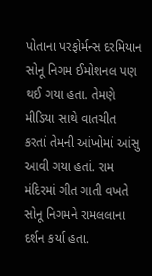પોતાના પરફોર્મન્સ દરમિયાન સોનૂ નિગમ ઈમોશનલ પણ થઈ ગયા હતા. તેમણે મીડિયા સાથે વાતચીત કરતાં તેમની આંખોમાં આંસુ આવી ગયા હતાં. રામ મંદિરમાં ગીત ગાતી વખતે સોનૂ નિગમને રામલલાના દર્શન કર્યા હતા.